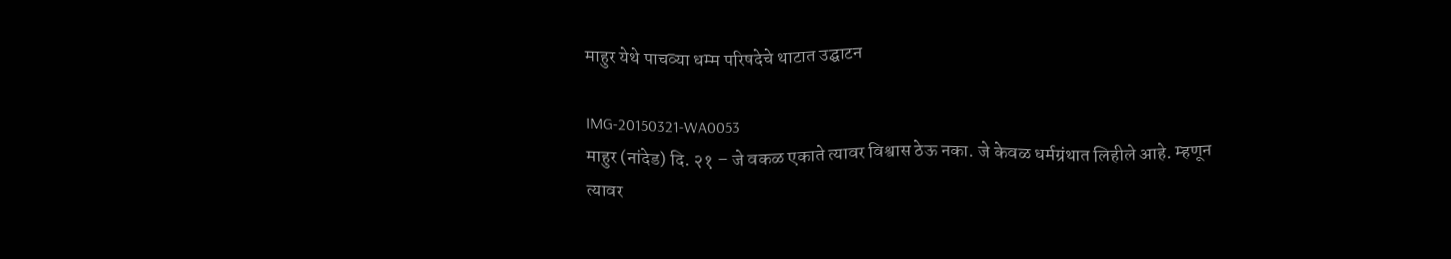माहुर येथे पाचव्या धम्म परिषदेचे थाटात उद्घाटन

IMG-20150321-WA0053
माहुर (नांदेड) दि. २१ – जे वकळ एकाते त्यावर विश्वास ठेऊ नका. जे केवळ धर्मग्रंथात लिहीले आहे. म्हणून त्यावर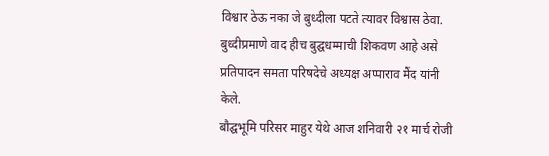विश्वार ठेऊ नका जे बुध्दीला पटते त्यावर विश्वास ठेवा. बुध्दीप्रमाणे वाद हीच बुद्घधम्माची शिकवण आहे असे प्रतिपादन समता परिषदेचे अध्यक्ष अप्पाराव मैंद यांनी केले.
बौद्घभूमि परिसर माहुर येथे आज शनिवारी २१ मार्च रोजी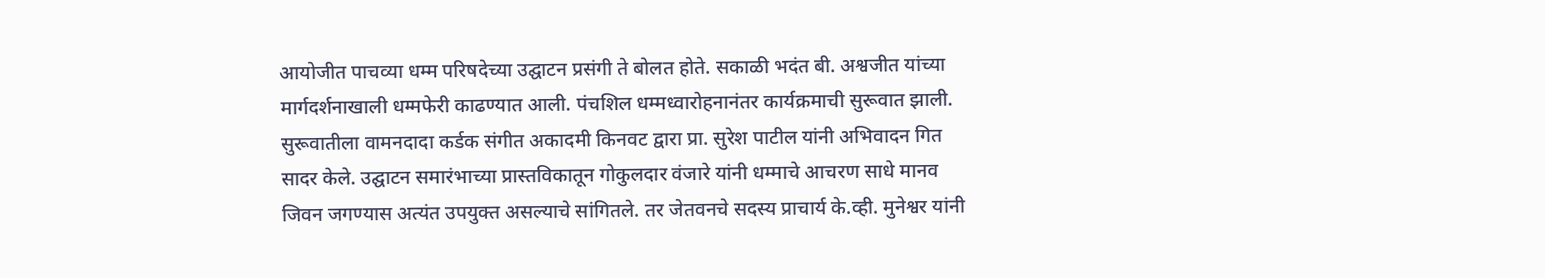आयोजीत पाचव्या धम्म परिषदेच्या उद्घाटन प्रसंगी ते बोलत होते. सकाळी भदंत बी. अश्वजीत यांच्या मार्गदर्शनाखाली धम्मफेरी काढण्यात आली. पंचशिल धम्मध्वारोहनानंतर कार्यक्रमाची सुरूवात झाली. सुरूवातीला वामनदादा कर्डक संगीत अकादमी किनवट द्वारा प्रा. सुरेश पाटील यांनी अभिवादन गित सादर केले. उद्घाटन समारंभाच्या प्रास्तविकातून गोकुलदार वंजारे यांनी धम्माचे आचरण साधे मानव जिवन जगण्यास अत्यंत उपयुक्त असल्याचे सांगितले. तर जेतवनचे सदस्य प्राचार्य के.व्ही. मुनेश्वर यांनी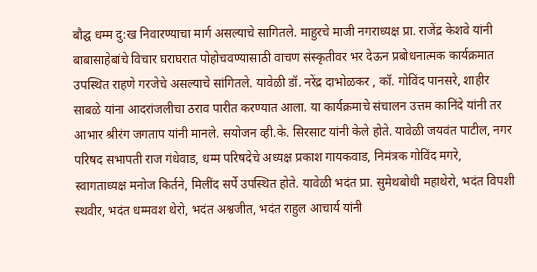बौद्घ धम्म दु:ख निवारण्याचा मार्ग असल्याचे सागितले. माहुरचे माजी नगराध्यक्ष प्रा. राजेंद्र केशवे यांनी बाबासाहेबांचे विचार घराघरात पोहोचवण्यासाठी वाचण संस्कृतीवर भर देऊन प्रबोधनात्मक कार्यक्रमात उपस्थित राहणे गरजेचे असल्याचे सांगितले. यावेळी डॉ. नरेंद्र दाभोळकर , कॉ. गोविंद पानसरे, शाहीर साबळे यांना आदरांजलीचा ठराव पारीत करण्यात आला. या कार्यक्रमाचे संचालन उत्तम कानिंदे यांनी तर आभार श्रीरंग जगताप यांनी मानले. सयोजन व्ही.के. सिरसाट यांनी केले होते. यावेळी जयवंत पाटील, नगर परिषद सभापती राज गंधेवाड, धम्म परिषदेचे अध्यक्ष प्रकाश गायकवाड, निमंत्रक गोविंद मगरे, स्वागताध्यक्ष मनोज किर्तने, मिलींद सर्पे उपस्थित होते. यावेळी भदंत प्रा. सुमेथबोधी महाथेरो, भदंत विपशी स्थवीर, भदंत धम्मवश थेरो, भदंत अश्वजीत, भदंत राहुल आचार्य यांनी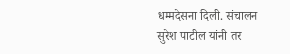धम्मदेसना दिली. संचालन सुरेश पाटील यांनी तर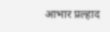आभार प्रल्हाद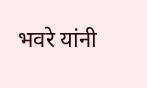भवरे यांनी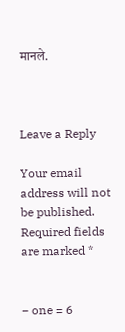मानले.



Leave a Reply

Your email address will not be published. Required fields are marked *


− one = 6